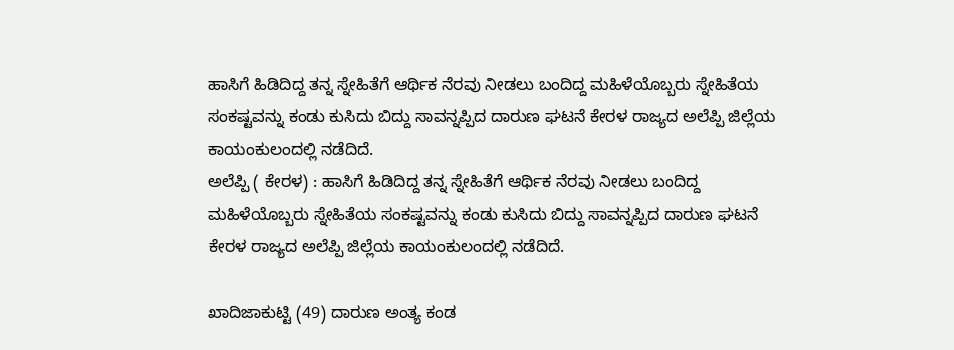ಹಾಸಿಗೆ ಹಿಡಿದಿದ್ದ ತನ್ನ ಸ್ನೇಹಿತೆಗೆ ಆರ್ಥಿಕ ನೆರವು ನೀಡಲು ಬಂದಿದ್ದ ಮಹಿಳೆಯೊಬ್ಬರು ಸ್ನೇಹಿತೆಯ ಸಂಕಷ್ಟವನ್ನು ಕಂಡು ಕುಸಿದು ಬಿದ್ದು ಸಾವನ್ನಪ್ಪಿದ ದಾರುಣ ಘಟನೆ ಕೇರಳ ರಾಜ್ಯದ ಅಲೆಪ್ಪಿ ಜಿಲ್ಲೆಯ ಕಾಯಂಕುಲಂದಲ್ಲಿ ನಡೆದಿದೆ.
ಅಲೆಪ್ಪಿ ( ಕೇರಳ) : ಹಾಸಿಗೆ ಹಿಡಿದಿದ್ದ ತನ್ನ ಸ್ನೇಹಿತೆಗೆ ಆರ್ಥಿಕ ನೆರವು ನೀಡಲು ಬಂದಿದ್ದ ಮಹಿಳೆಯೊಬ್ಬರು ಸ್ನೇಹಿತೆಯ ಸಂಕಷ್ಟವನ್ನು ಕಂಡು ಕುಸಿದು ಬಿದ್ದು ಸಾವನ್ನಪ್ಪಿದ ದಾರುಣ ಘಟನೆ ಕೇರಳ ರಾಜ್ಯದ ಅಲೆಪ್ಪಿ ಜಿಲ್ಲೆಯ ಕಾಯಂಕುಲಂದಲ್ಲಿ ನಡೆದಿದೆ.

ಖಾದಿಜಾಕುಟ್ಟಿ (49) ದಾರುಣ ಅಂತ್ಯ ಕಂಡ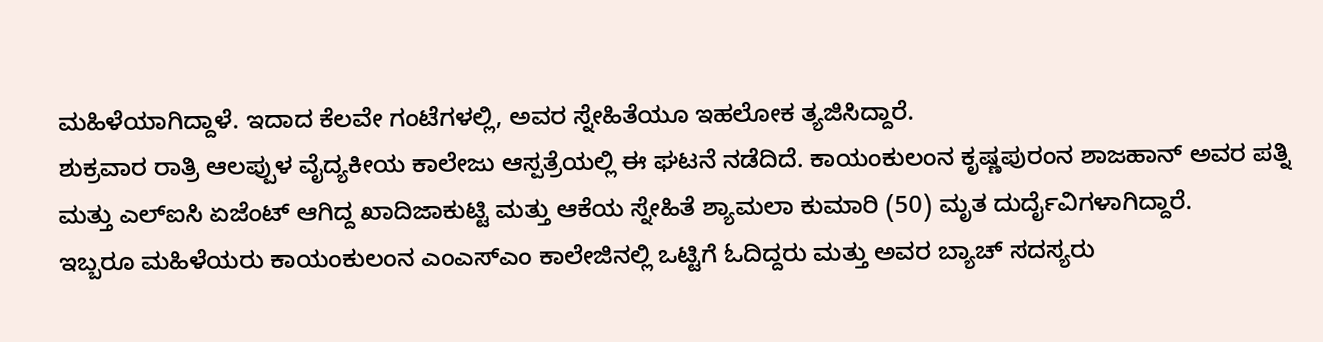ಮಹಿಳೆಯಾಗಿದ್ದಾಳೆ. ಇದಾದ ಕೆಲವೇ ಗಂಟೆಗಳಲ್ಲಿ, ಅವರ ಸ್ನೇಹಿತೆಯೂ ಇಹಲೋಕ ತ್ಯಜಿಸಿದ್ದಾರೆ.
ಶುಕ್ರವಾರ ರಾತ್ರಿ ಆಲಪ್ಪುಳ ವೈದ್ಯಕೀಯ ಕಾಲೇಜು ಆಸ್ಪತ್ರೆಯಲ್ಲಿ ಈ ಘಟನೆ ನಡೆದಿದೆ. ಕಾಯಂಕುಲಂನ ಕೃಷ್ಣಪುರಂನ ಶಾಜಹಾನ್ ಅವರ ಪತ್ನಿ ಮತ್ತು ಎಲ್ಐಸಿ ಏಜೆಂಟ್ ಆಗಿದ್ದ ಖಾದಿಜಾಕುಟ್ಟಿ ಮತ್ತು ಆಕೆಯ ಸ್ನೇಹಿತೆ ಶ್ಯಾಮಲಾ ಕುಮಾರಿ (50) ಮೃತ ದುರ್ದೈವಿಗಳಾಗಿದ್ದಾರೆ.
ಇಬ್ಬರೂ ಮಹಿಳೆಯರು ಕಾಯಂಕುಲಂನ ಎಂಎಸ್ಎಂ ಕಾಲೇಜಿನಲ್ಲಿ ಒಟ್ಟಿಗೆ ಓದಿದ್ದರು ಮತ್ತು ಅವರ ಬ್ಯಾಚ್ ಸದಸ್ಯರು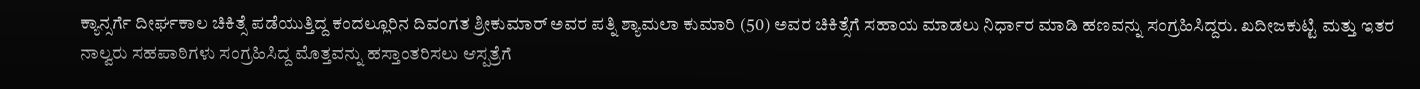ಕ್ಯಾನ್ಸರ್ಗೆ ದೀರ್ಘಕಾಲ ಚಿಕಿತ್ಸೆ ಪಡೆಯುತ್ತಿದ್ದ ಕಂದಲ್ಲೂರಿನ ದಿವಂಗತ ಶ್ರೀಕುಮಾರ್ ಅವರ ಪತ್ನಿ ಶ್ಯಾಮಲಾ ಕುಮಾರಿ (50) ಅವರ ಚಿಕಿತ್ಸೆಗೆ ಸಹಾಯ ಮಾಡಲು ನಿರ್ಧಾರ ಮಾಡಿ ಹಣವನ್ನು ಸಂಗ್ರಹಿಸಿದ್ದರು. ಖದೀಜಕುಟ್ಟಿ ಮತ್ತು ಇತರ ನಾಲ್ವರು ಸಹಪಾಠಿಗಳು ಸಂಗ್ರಹಿಸಿದ್ದ ಮೊತ್ತವನ್ನು ಹಸ್ತಾಂತರಿಸಲು ಆಸ್ಪತ್ರೆಗೆ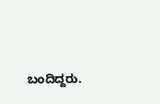ಬಂದಿದ್ದರು.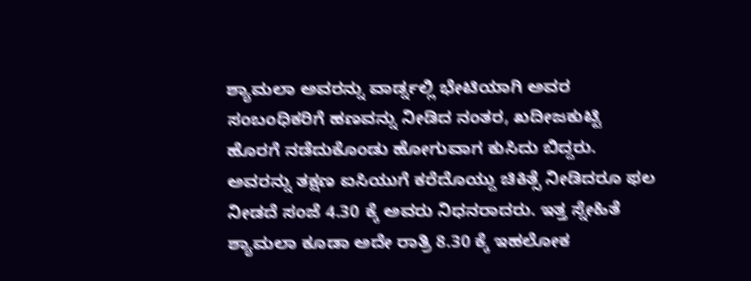ಶ್ಯಾಮಲಾ ಅವರನ್ನು ವಾರ್ಡ್ನಲ್ಲಿ ಭೇಟಿಯಾಗಿ ಅವರ ಸಂಬಂಧಿಕರಿಗೆ ಹಣವನ್ನು ನೀಡಿದ ನಂತರ, ಖದೀಜಕುಟ್ಟಿ ಹೊರಗೆ ನಡೆದುಕೊಂಡು ಹೋಗುವಾಗ ಕುಸಿದು ಬಿದ್ದರು. ಅವರನ್ನು ತಕ್ಷಣ ಐಸಿಯುಗೆ ಕರೆದೊಯ್ದು ಚಿಕಿತ್ಸೆ ನೀಡಿದರೂ ಫಲ ನೀಡದೆ ಸಂಜೆ 4.30 ಕ್ಕೆ ಅವರು ನಿಧನರಾದರು. ಇತ್ತ ಸ್ನೇಹಿತೆ ಶ್ಯಾಮಲಾ ಕೂಡಾ ಅದೇ ರಾತ್ರಿ 8.30 ಕ್ಕೆ ಇಹಲೋಕ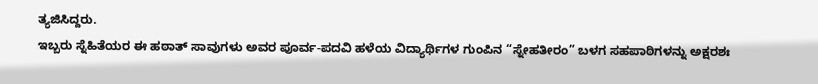ತ್ಯಜಿಸಿದ್ದರು.
ಇಬ್ಬರು ಸ್ನೆಹಿತೆಯರ ಈ ಹಠಾತ್ ಸಾವುಗಳು ಅವರ ಪೂರ್ವ-ಪದವಿ ಹಳೆಯ ವಿದ್ಯಾರ್ಥಿಗಳ ಗುಂಪಿನ “ಸ್ನೇಹತೀರಂ” ಬಳಗ ಸಹಪಾಠಿಗಳನ್ನು ಅಕ್ಷರಶಃ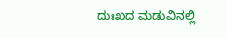ದುಃಖದ ಮಡುವಿನಲ್ಲಿ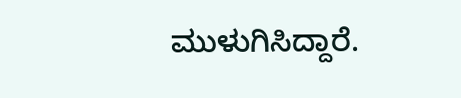ಮುಳುಗಿಸಿದ್ದಾರೆ.